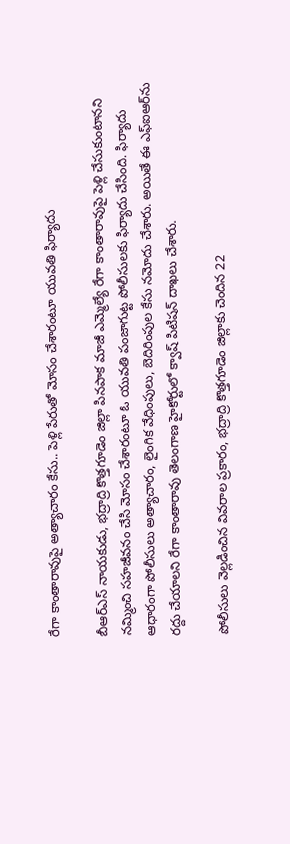రేగా కాంతారావుపై అత్యాచారం కేసు.. పెళ్లి పేరుతో మోసం చేశారంటూ యువతి ఫిర్యాదు

బీఆర్ఎస్ నాయకుడు, భద్రాద్రి కొత్తగూడెం జిల్లా పినపాక మాజీ ఎమ్మెల్యే రేగా కాంతారావుపై పెళ్లి చేసుకుంటానని నమ్మించి సహజీవనం చేసి మోసం చేశారంటూ ఓ యువతి పంజాగుట్ట పోలీసులకు ఫిర్యాదు చేసింది. ఫిర్యాదు ఆధారంగా పోలీసులు అత్యాచారం, లైంగిక వేధింపులు, బెదిరింపుల కేసు నమోదు చేశారు. అయితే ఈ ఎఫ్‌ఐఆర్‌ను రద్దు చేయాలని రేగా కాంతారావు తెలంగాణ హైకోర్టులో క్వాష్ పిటిషన్ దాఖలు చేశారు.

పోలీసులు వెల్లడించిన వివరాల ప్రకారం, భద్రాద్రి కొత్తగూడెం జిల్లాకు చెందిన 22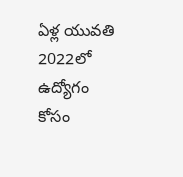ఏళ్ల యువతి 2022లో ఉద్యోగం కోసం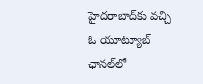హైదరాబాద్‌కు వచ్చి ఓ యూట్యూబ్ ఛానల్‌లో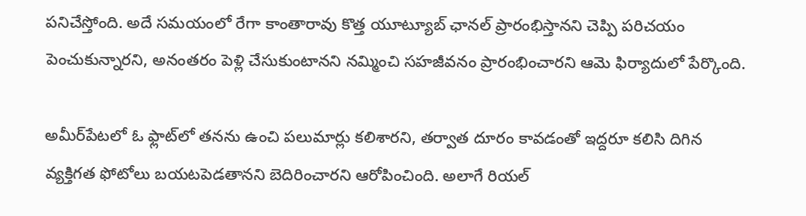పనిచేస్తోంది. అదే సమయంలో రేగా కాంతారావు కొత్త యూట్యూబ్ ఛానల్ ప్రారంభిస్తానని చెప్పి పరిచయం పెంచుకున్నారని, అనంతరం పెళ్లి చేసుకుంటానని నమ్మించి సహజీవనం ప్రారంభించారని ఆమె ఫిర్యాదులో పేర్కొంది.

అమీర్‌పేటలో ఓ ఫ్లాట్‌లో తనను ఉంచి పలుమార్లు కలిశారని, తర్వాత దూరం కావడంతో ఇద్దరూ కలిసి దిగిన వ్యక్తిగత ఫోటోలు బయటపెడతానని బెదిరించారని ఆరోపించింది. అలాగే రియల్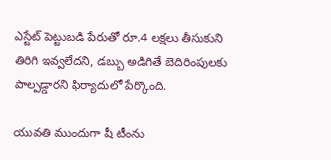ఎస్టేట్ పెట్టుబడి పేరుతో రూ.4 లక్షలు తీసుకుని తిరిగి ఇవ్వలేదని, డబ్బు అడిగితే బెదిరింపులకు పాల్పడ్డారని ఫిర్యాదులో పేర్కొంది.

యువతి ముందుగా షీ టీంను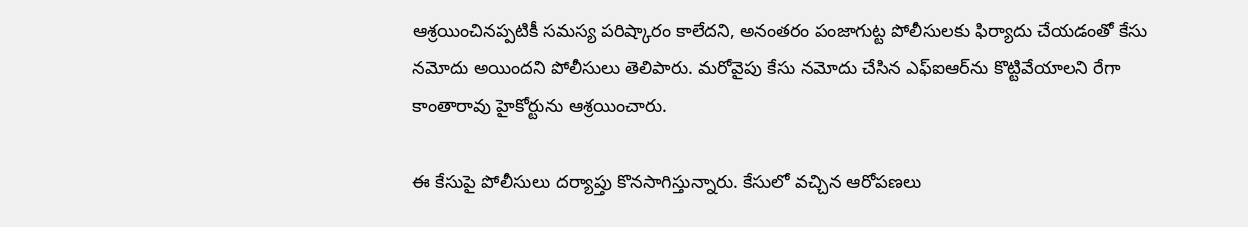ఆశ్రయించినప్పటికీ సమస్య పరిష్కారం కాలేదని, అనంతరం పంజాగుట్ట పోలీసులకు ఫిర్యాదు చేయడంతో కేసు నమోదు అయిందని పోలీసులు తెలిపారు. మరోవైపు కేసు నమోదు చేసిన ఎఫ్‌ఐఆర్‌ను కొట్టివేయాలని రేగా కాంతారావు హైకోర్టును ఆశ్రయించారు.

ఈ కేసుపై పోలీసులు దర్యాప్తు కొనసాగిస్తున్నారు. కేసులో వచ్చిన ఆరోపణలు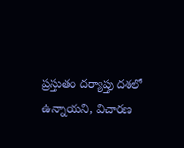ప్రస్తుతం దర్యాప్తు దశలో ఉన్నాయని, విచారణ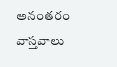అనంతరం వాస్తవాలు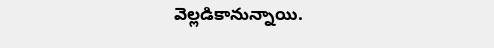వెల్లడికానున్నాయి.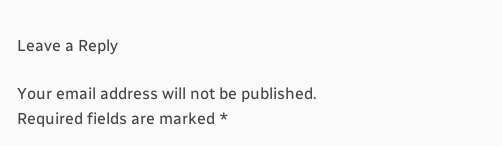Leave a Reply

Your email address will not be published. Required fields are marked *